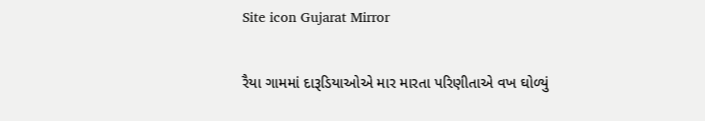Site icon Gujarat Mirror

રૈયા ગામમાં દારૂડિયાઓએ માર મારતા પરિણીતાએ વખ ઘોળ્યું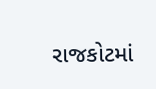રાજકોટમાં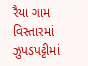રૈયા ગામ વિસ્તારમાં ઝુપડપટ્ટીમાં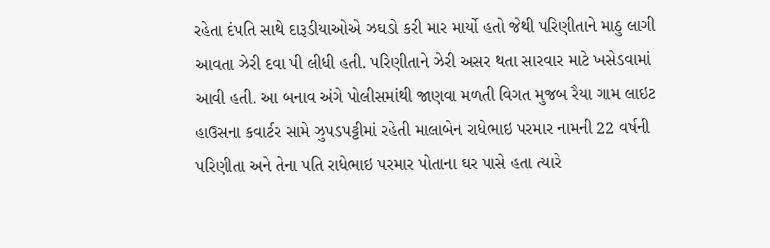રહેતા દંપતિ સાથે દારૂડીયાઓએ ઝઘડો કરી માર માર્યો હતો જેથી પરિણીતાને માઠુ લાગી આવતા ઝેરી દવા પી લીધી હતી. પરિણીતાને ઝેરી અસર થતા સારવાર માટે ખસેડવામાં આવી હતી. આ બનાવ અંગે પોલીસમાંથી જાણવા મળતી વિગત મુજબ રૈયા ગામ લાઇટ હાઉસના કવાર્ટર સામે ઝુપડપટ્ટીમાં રહેતી માલાબેન રાધેભાઇ પરમાર નામની 22 વર્ષની પરિણીતા અને તેના પતિ રાધેભાઇ પરમાર પોતાના ઘર પાસે હતા ત્યારે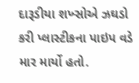દારૂડીયા શખ્સોએ ઝઘડો કરી પ્લાસ્ટીકના પાઇપ વડે માર માર્યો હતો.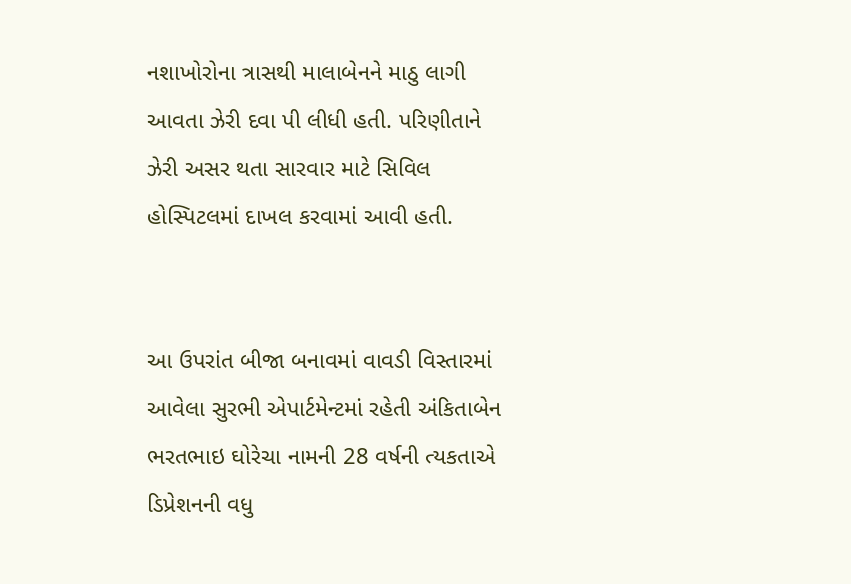નશાખોરોના ત્રાસથી માલાબેનને માઠુ લાગી આવતા ઝેરી દવા પી લીધી હતી. પરિણીતાને ઝેરી અસર થતા સારવાર માટે સિવિલ હોસ્પિટલમાં દાખલ કરવામાં આવી હતી.


આ ઉપરાંત બીજા બનાવમાં વાવડી વિસ્તારમાં આવેલા સુરભી એપાર્ટમેન્ટમાં રહેતી અંકિતાબેન ભરતભાઇ ઘોરેચા નામની 28 વર્ષની ત્યકતાએ ડિપ્રેશનની વધુ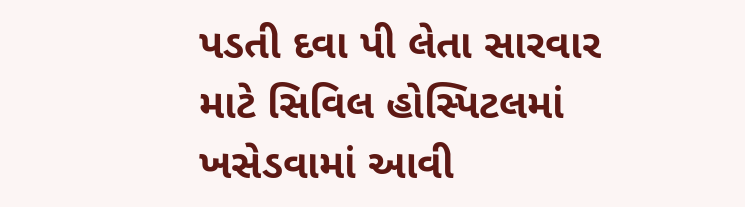પડતી દવા પી લેતા સારવાર માટે સિવિલ હોસ્પિટલમાં ખસેડવામાં આવી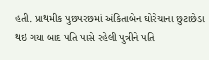હતી. પ્રાથમીક પુછપરછમાં અંકિતાબેન ઘોરેચાના છુટાછેડા થઇ ગયા બાદ પતિ પાસે રહેલી પુત્રીને પતિ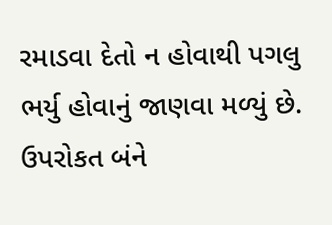રમાડવા દેતો ન હોવાથી પગલુ ભર્યુ હોવાનું જાણવા મળ્યું છે. ઉપરોકત બંને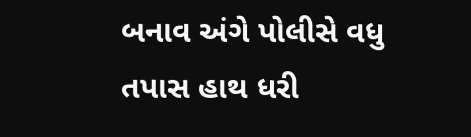બનાવ અંગે પોલીસે વધુ તપાસ હાથ ધરી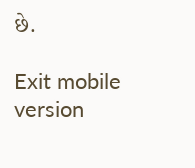છે.

Exit mobile version